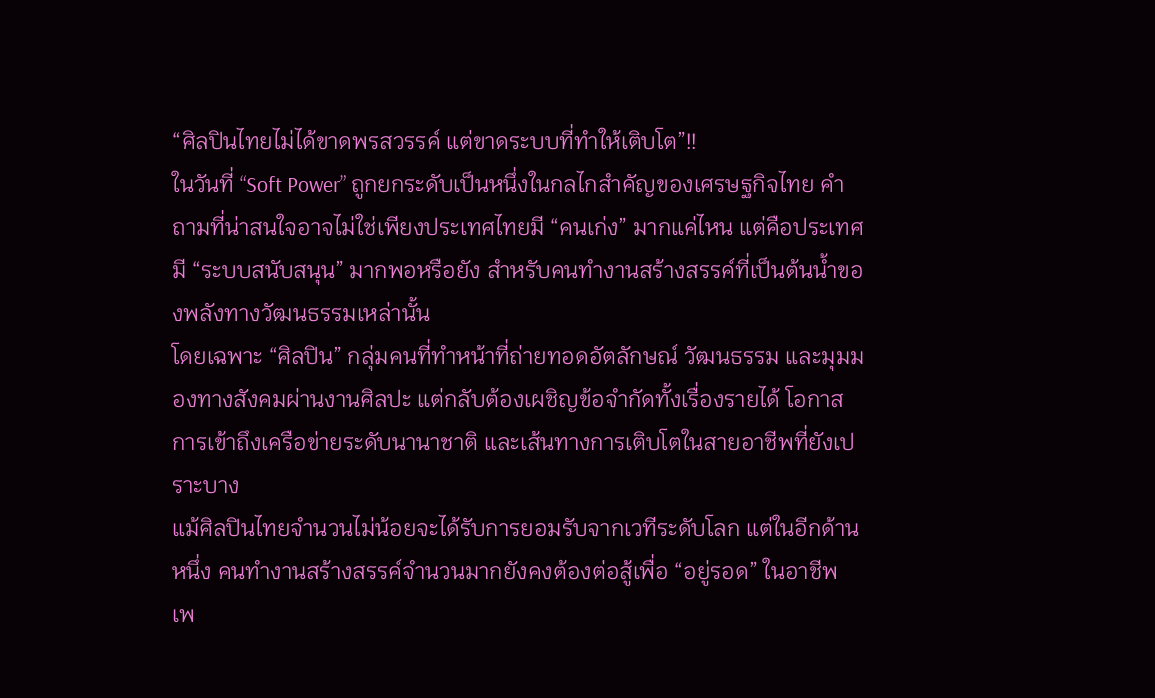“ศิลปินไทยไม่ได้ขาดพรสวรรค์ แต่ขาดระบบที่ทำให้เติบโต”!!
ในวันที่ “Soft Power” ถูกยกระดับเป็นหนึ่งในกลไกสำคัญของเศรษฐกิจไทย คำถามที่น่าสนใจอาจไม่ใช่เพียงประเทศไทยมี “คนเก่ง” มากแค่ไหน แต่คือประเทศมี “ระบบสนับสนุน” มากพอหรือยัง สำหรับคนทำงานสร้างสรรค์ที่เป็นต้นน้ำของพลังทางวัฒนธรรมเหล่านั้น
โดยเฉพาะ “ศิลปิน” กลุ่มคนที่ทำหน้าที่ถ่ายทอดอัตลักษณ์ วัฒนธรรม และมุมมองทางสังคมผ่านงานศิลปะ แต่กลับต้องเผชิญข้อจำกัดทั้งเรื่องรายได้ โอกาส การเข้าถึงเครือข่ายระดับนานาชาติ และเส้นทางการเติบโตในสายอาชีพที่ยังเปราะบาง
แม้ศิลปินไทยจำนวนไม่น้อยจะได้รับการยอมรับจากเวทีระดับโลก แต่ในอีกด้านหนึ่ง คนทำงานสร้างสรรค์จำนวนมากยังคงต้องต่อสู้เพื่อ “อยู่รอด” ในอาชีพ เพ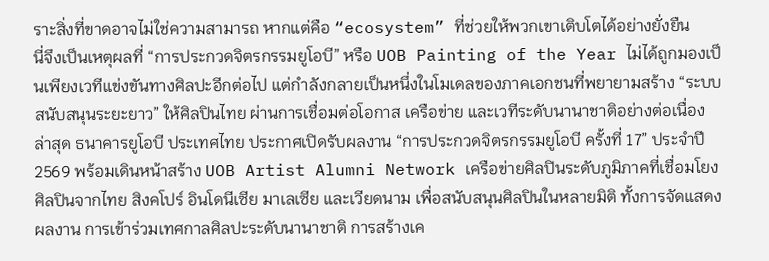ราะสิ่งที่ขาดอาจไม่ใช่ความสามารถ หากแต่คือ “ecosystem” ที่ช่วยให้พวกเขาเติบโตได้อย่างยั่งยืน
นี่จึงเป็นเหตุผลที่ “การประกวดจิตรกรรมยูโอบี” หรือ UOB Painting of the Year ไม่ได้ถูกมองเป็นเพียงเวทีแข่งขันทางศิลปะอีกต่อไป แต่กำลังกลายเป็นหนึ่งในโมเดลของภาคเอกชนที่พยายามสร้าง “ระบบสนับสนุนระยะยาว” ให้ศิลปินไทย ผ่านการเชื่อมต่อโอกาส เครือข่าย และเวทีระดับนานาชาติอย่างต่อเนื่อง
ล่าสุด ธนาคารยูโอบี ประเทศไทย ประกาศเปิดรับผลงาน “การประกวดจิตรกรรมยูโอบี ครั้งที่ 17” ประจำปี 2569 พร้อมเดินหน้าสร้าง UOB Artist Alumni Network เครือข่ายศิลปินระดับภูมิภาคที่เชื่อมโยงศิลปินจากไทย สิงคโปร์ อินโดนีเซีย มาเลเซีย และเวียดนาม เพื่อสนับสนุนศิลปินในหลายมิติ ทั้งการจัดแสดงผลงาน การเข้าร่วมเทศกาลศิลปะระดับนานาชาติ การสร้างเค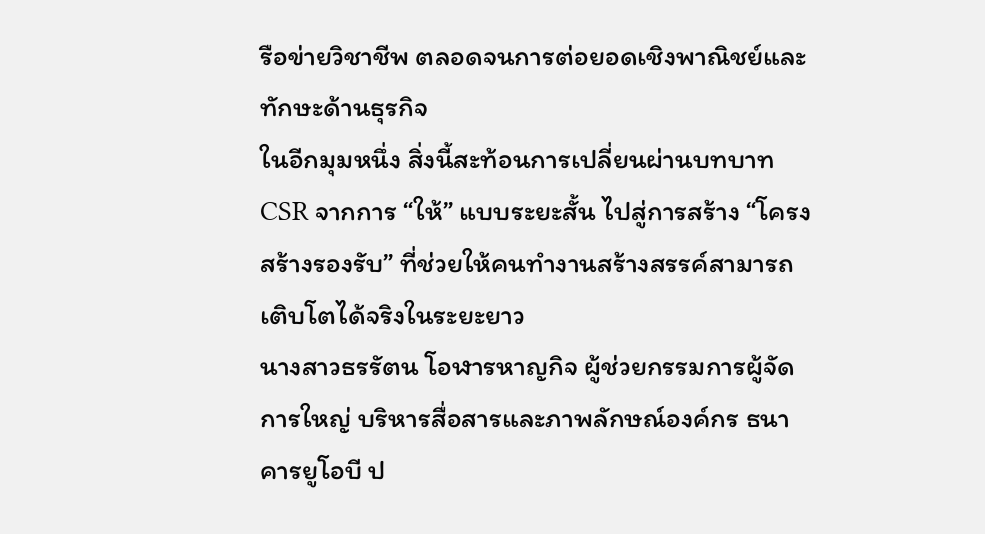รือข่ายวิชาชีพ ตลอดจนการต่อยอดเชิงพาณิชย์และทักษะด้านธุรกิจ
ในอีกมุมหนึ่ง สิ่งนี้สะท้อนการเปลี่ยนผ่านบทบาท CSR จากการ “ให้” แบบระยะสั้น ไปสู่การสร้าง “โครงสร้างรองรับ” ที่ช่วยให้คนทำงานสร้างสรรค์สามารถเติบโตได้จริงในระยะยาว
นางสาวธรรัตน โอฬารหาญกิจ ผู้ช่วยกรรมการผู้จัดการใหญ่ บริหารสื่อสารและภาพลักษณ์องค์กร ธนาคารยูโอบี ป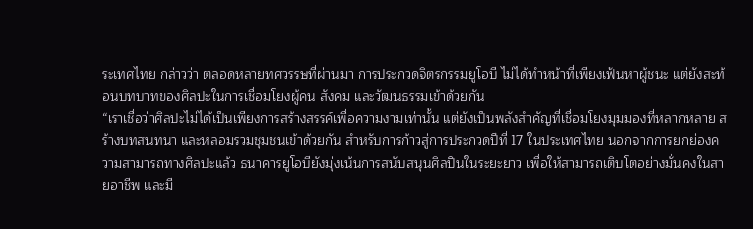ระเทศไทย กล่าวว่า ตลอดหลายทศวรรษที่ผ่านมา การประกวดจิตรกรรมยูโอบี ไม่ได้ทำหน้าที่เพียงเฟ้นหาผู้ชนะ แต่ยังสะท้อนบทบาทของศิลปะในการเชื่อมโยงผู้คน สังคม และวัฒนธรรมเข้าด้วยกัน
“เราเชื่อว่าศิลปะไม่ได้เป็นเพียงการสร้างสรรค์เพื่อความงามเท่านั้น แต่ยังเป็นพลังสำคัญที่เชื่อมโยงมุมมองที่หลากหลาย สร้างบทสนทนา และหลอมรวมชุมชนเข้าด้วยกัน สำหรับการก้าวสู่การประกวดปีที่ 17 ในประเทศไทย นอกจากการยกย่องความสามารถทางศิลปะแล้ว ธนาคารยูโอบียังมุ่งเน้นการสนับสนุนศิลปินในระยะยาว เพื่อให้สามารถเติบโตอย่างมั่นคงในสายอาชีพ และมี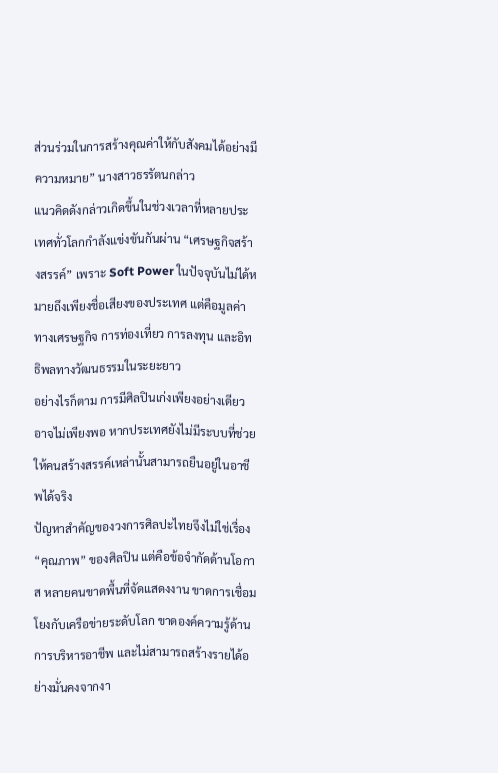ส่วนร่วมในการสร้างคุณค่าให้กับสังคมได้อย่างมีความหมาย” นางสาวธรรัตนกล่าว
แนวคิดดังกล่าวเกิดขึ้นในช่วงเวลาที่หลายประเทศทั่วโลกกำลังแข่งขันกันผ่าน “เศรษฐกิจสร้างสรรค์” เพราะ Soft Power ในปัจจุบันไม่ได้หมายถึงเพียงชื่อเสียงของประเทศ แต่คือมูลค่าทางเศรษฐกิจ การท่องเที่ยว การลงทุน และอิทธิพลทางวัฒนธรรมในระยะยาว
อย่างไรก็ตาม การมีศิลปินเก่งเพียงอย่างเดียวอาจไม่เพียงพอ หากประเทศยังไม่มีระบบที่ช่วยให้คนสร้างสรรค์เหล่านั้นสามารถยืนอยู่ในอาชีพได้จริง
ปัญหาสำคัญของวงการศิลปะไทยจึงไม่ใช่เรื่อง “คุณภาพ” ของศิลปิน แต่คือข้อจำกัดด้านโอกาส หลายคนขาดพื้นที่จัดแสดงงาน ขาดการเชื่อมโยงกับเครือข่ายระดับโลก ขาดองค์ความรู้ด้านการบริหารอาชีพ และไม่สามารถสร้างรายได้อย่างมั่นคงจากงา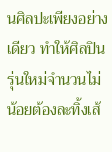นศิลปะเพียงอย่างเดียว ทำให้ศิลปินรุ่นใหม่จำนวนไม่น้อยต้องละทิ้งเส้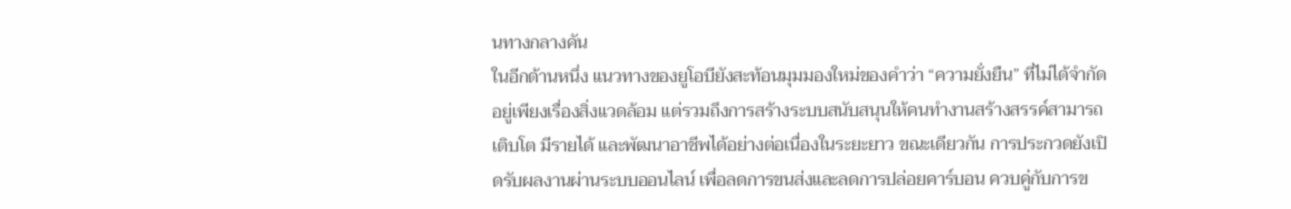นทางกลางคัน
ในอีกด้านหนึ่ง แนวทางของยูโอบียังสะท้อนมุมมองใหม่ของคำว่า “ความยั่งยืน” ที่ไม่ได้จำกัดอยู่เพียงเรื่องสิ่งแวดล้อม แต่รวมถึงการสร้างระบบสนับสนุนให้คนทำงานสร้างสรรค์สามารถเติบโต มีรายได้ และพัฒนาอาชีพได้อย่างต่อเนื่องในระยะยาว ขณะเดียวกัน การประกวดยังเปิดรับผลงานผ่านระบบออนไลน์ เพื่อลดการขนส่งและลดการปล่อยคาร์บอน ควบคู่กับการข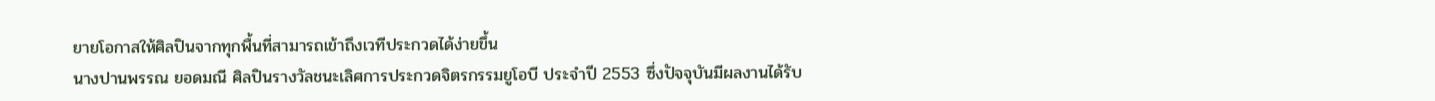ยายโอกาสให้ศิลปินจากทุกพื้นที่สามารถเข้าถึงเวทีประกวดได้ง่ายขึ้น
นางปานพรรณ ยอดมณี ศิลปินรางวัลชนะเลิศการประกวดจิตรกรรมยูโอบี ประจำปี 2553 ซึ่งปัจจุบันมีผลงานได้รับ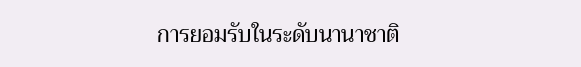การยอมรับในระดับนานาชาติ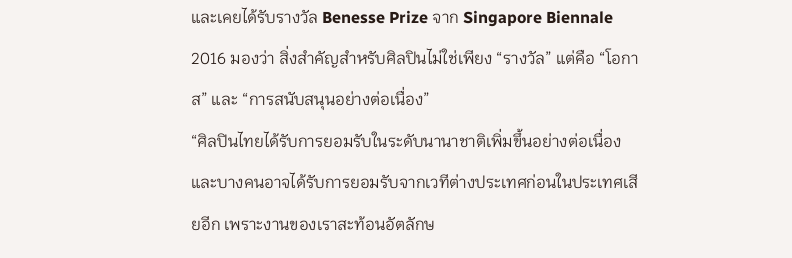และเคยได้รับรางวัล Benesse Prize จาก Singapore Biennale 2016 มองว่า สิ่งสำคัญสำหรับศิลปินไม่ใช่เพียง “รางวัล” แต่คือ “โอกาส” และ “การสนับสนุนอย่างต่อเนื่อง”
“ศิลปินไทยได้รับการยอมรับในระดับนานาชาติเพิ่มขึ้นอย่างต่อเนื่อง และบางคนอาจได้รับการยอมรับจากเวทีต่างประเทศก่อนในประเทศเสียอีก เพราะงานของเราสะท้อนอัตลักษ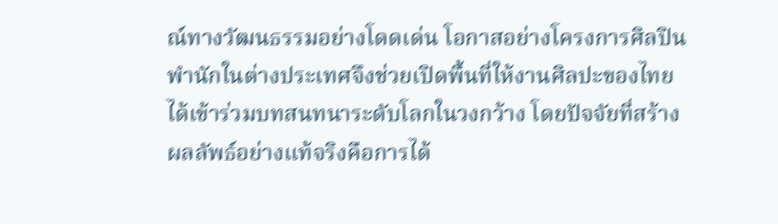ณ์ทางวัฒนธรรมอย่างโดดเด่น โอกาสอย่างโครงการศิลปินพำนักในต่างประเทศจึงช่วยเปิดพื้นที่ให้งานศิลปะของไทยได้เข้าร่วมบทสนทนาระดับโลกในวงกว้าง โดยปัจจัยที่สร้างผลลัพธ์อย่างแท้จริงคือการได้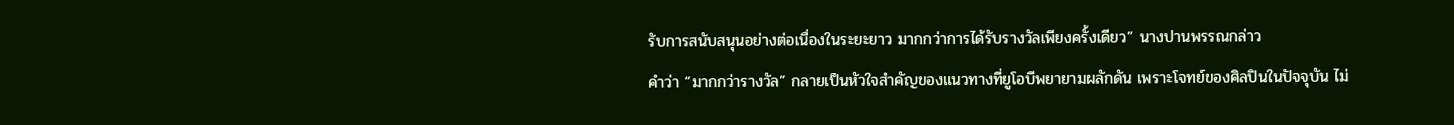รับการสนับสนุนอย่างต่อเนื่องในระยะยาว มากกว่าการได้รับรางวัลเพียงครั้งเดียว” นางปานพรรณกล่าว
คำว่า “มากกว่ารางวัล” กลายเป็นหัวใจสำคัญของแนวทางที่ยูโอบีพยายามผลักดัน เพราะโจทย์ของศิลปินในปัจจุบัน ไม่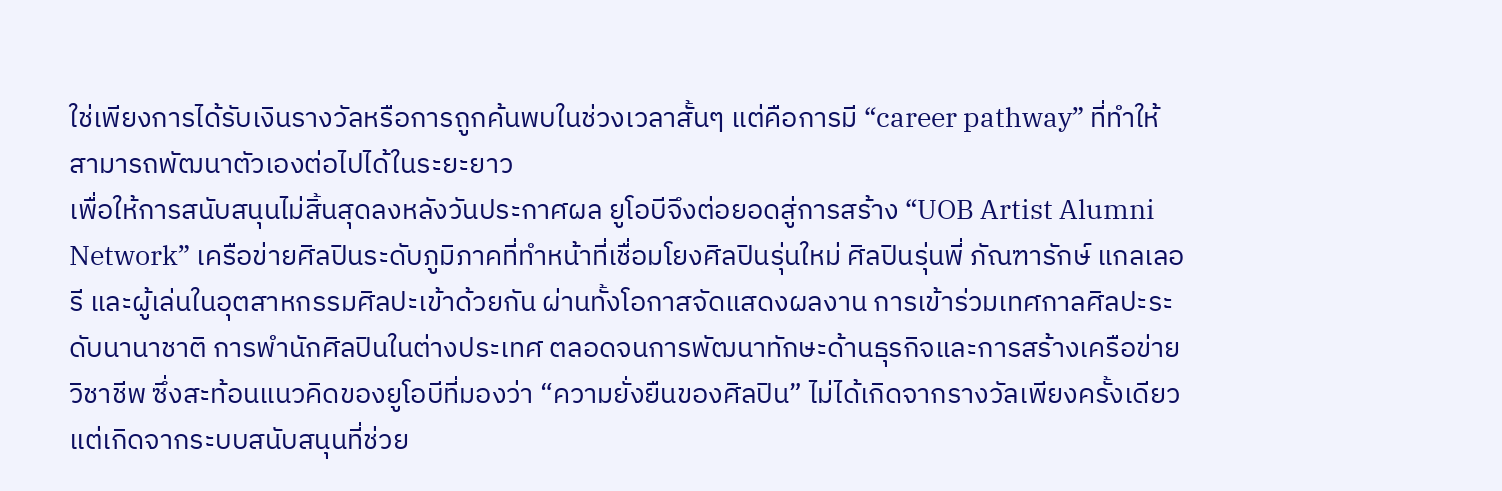ใช่เพียงการได้รับเงินรางวัลหรือการถูกค้นพบในช่วงเวลาสั้นๆ แต่คือการมี “career pathway” ที่ทำให้สามารถพัฒนาตัวเองต่อไปได้ในระยะยาว
เพื่อให้การสนับสนุนไม่สิ้นสุดลงหลังวันประกาศผล ยูโอบีจึงต่อยอดสู่การสร้าง “UOB Artist Alumni Network” เครือข่ายศิลปินระดับภูมิภาคที่ทำหน้าที่เชื่อมโยงศิลปินรุ่นใหม่ ศิลปินรุ่นพี่ ภัณฑารักษ์ แกลเลอรี และผู้เล่นในอุตสาหกรรมศิลปะเข้าด้วยกัน ผ่านทั้งโอกาสจัดแสดงผลงาน การเข้าร่วมเทศกาลศิลปะระดับนานาชาติ การพำนักศิลปินในต่างประเทศ ตลอดจนการพัฒนาทักษะด้านธุรกิจและการสร้างเครือข่ายวิชาชีพ ซึ่งสะท้อนแนวคิดของยูโอบีที่มองว่า “ความยั่งยืนของศิลปิน” ไม่ได้เกิดจากรางวัลเพียงครั้งเดียว แต่เกิดจากระบบสนับสนุนที่ช่วย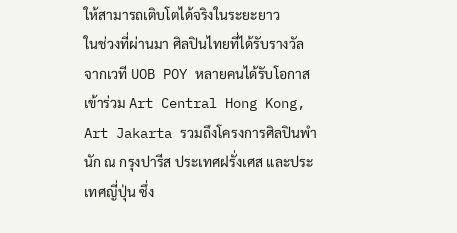ให้สามารถเติบโตได้จริงในระยะยาว
ในช่วงที่ผ่านมา ศิลปินไทยที่ได้รับรางวัลจากเวที UOB POY หลายคนได้รับโอกาสเข้าร่วม Art Central Hong Kong, Art Jakarta รวมถึงโครงการศิลปินพำนัก ณ กรุงปารีส ประเทศฝรั่งเศส และประเทศญี่ปุ่น ซึ่ง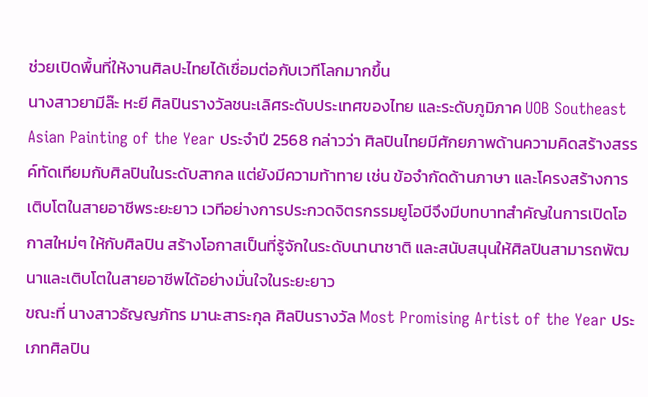ช่วยเปิดพื้นที่ให้งานศิลปะไทยได้เชื่อมต่อกับเวทีโลกมากขึ้น
นางสาวยามีล๊ะ หะยี ศิลปินรางวัลชนะเลิศระดับประเทศของไทย และระดับภูมิภาค UOB Southeast Asian Painting of the Year ประจำปี 2568 กล่าวว่า ศิลปินไทยมีศักยภาพด้านความคิดสร้างสรรค์ทัดเทียมกับศิลปินในระดับสากล แต่ยังมีความท้าทาย เช่น ข้อจำกัดด้านภาษา และโครงสร้างการเติบโตในสายอาชีพระยะยาว เวทีอย่างการประกวดจิตรกรรมยูโอบีจึงมีบทบาทสำคัญในการเปิดโอกาสใหม่ๆ ให้กับศิลปิน สร้างโอกาสเป็นที่รู้จักในระดับนานาชาติ และสนับสนุนให้ศิลปินสามารถพัฒนาและเติบโตในสายอาชีพได้อย่างมั่นใจในระยะยาว
ขณะที่ นางสาวธัญญภัทร มานะสาระกุล ศิลปินรางวัล Most Promising Artist of the Year ประเภทศิลปิน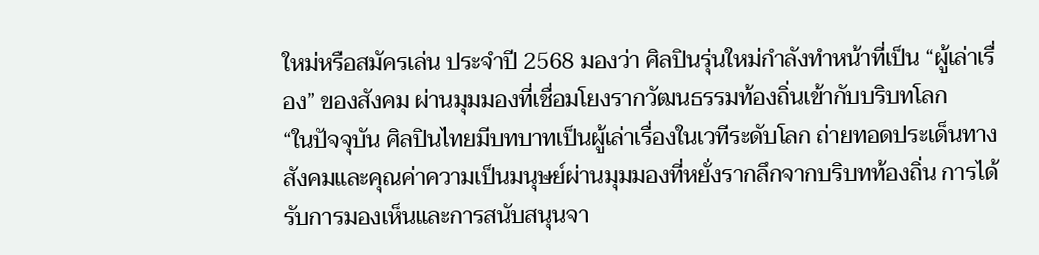ใหม่หรือสมัครเล่น ประจำปี 2568 มองว่า ศิลปินรุ่นใหม่กำลังทำหน้าที่เป็น “ผู้เล่าเรื่อง” ของสังคม ผ่านมุมมองที่เชื่อมโยงรากวัฒนธรรมท้องถิ่นเข้ากับบริบทโลก
“ในปัจจุบัน ศิลปินไทยมีบทบาทเป็นผู้เล่าเรื่องในเวทีระดับโลก ถ่ายทอดประเด็นทางสังคมและคุณค่าความเป็นมนุษย์ผ่านมุมมองที่หยั่งรากลึกจากบริบทท้องถิ่น การได้รับการมองเห็นและการสนับสนุนจา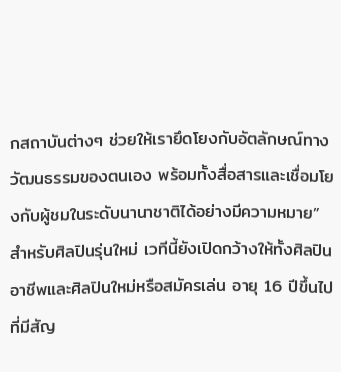กสถาบันต่างๆ ช่วยให้เรายึดโยงกับอัตลักษณ์ทางวัฒนธรรมของตนเอง พร้อมทั้งสื่อสารและเชื่อมโยงกับผู้ชมในระดับนานาชาติได้อย่างมีความหมาย”
สำหรับศิลปินรุ่นใหม่ เวทีนี้ยังเปิดกว้างให้ทั้งศิลปินอาชีพและศิลปินใหม่หรือสมัครเล่น อายุ 16 ปีขึ้นไป ที่มีสัญ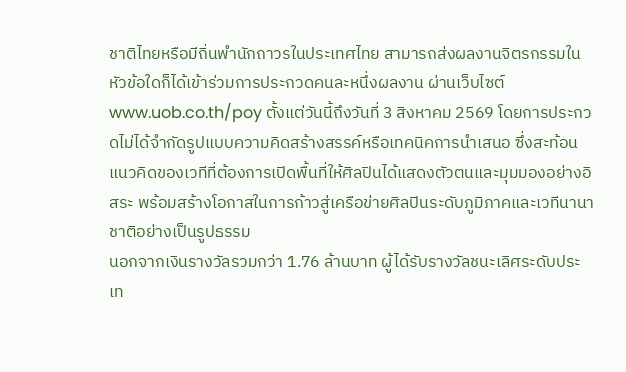ชาติไทยหรือมีถิ่นพำนักถาวรในประเทศไทย สามารถส่งผลงานจิตรกรรมในหัวข้อใดก็ได้เข้าร่วมการประกวดคนละหนึ่งผลงาน ผ่านเว็บไซต์ www.uob.co.th/poy ตั้งแต่วันนี้ถึงวันที่ 3 สิงหาคม 2569 โดยการประกวดไม่ได้จำกัดรูปแบบความคิดสร้างสรรค์หรือเทคนิคการนำเสนอ ซึ่งสะท้อนแนวคิดของเวทีที่ต้องการเปิดพื้นที่ให้ศิลปินได้แสดงตัวตนและมุมมองอย่างอิสระ พร้อมสร้างโอกาสในการก้าวสู่เครือข่ายศิลปินระดับภูมิภาคและเวทีนานาชาติอย่างเป็นรูปธรรม
นอกจากเงินรางวัลรวมกว่า 1.76 ล้านบาท ผู้ได้รับรางวัลชนะเลิศระดับประเท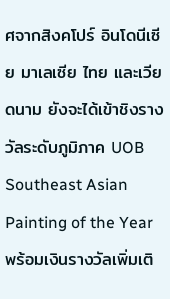ศจากสิงคโปร์ อินโดนีเซีย มาเลเซีย ไทย และเวียดนาม ยังจะได้เข้าชิงรางวัลระดับภูมิภาค UOB Southeast Asian Painting of the Year พร้อมเงินรางวัลเพิ่มเติ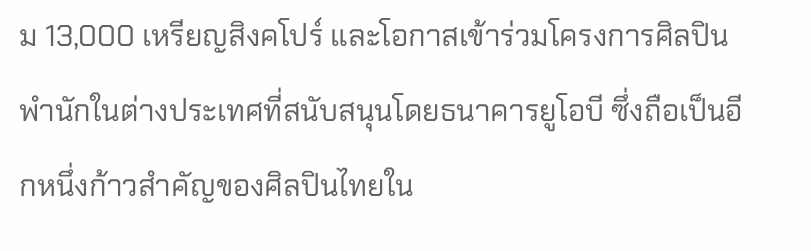ม 13,000 เหรียญสิงคโปร์ และโอกาสเข้าร่วมโครงการศิลปินพำนักในต่างประเทศที่สนับสนุนโดยธนาคารยูโอบี ซึ่งถือเป็นอีกหนึ่งก้าวสำคัญของศิลปินไทยใน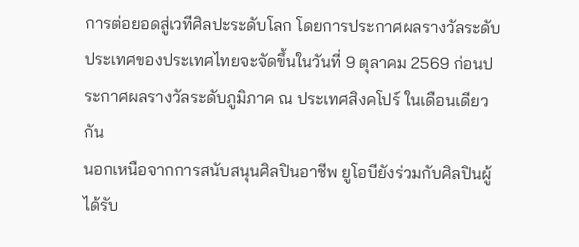การต่อยอดสู่เวทีศิลปะระดับโลก โดยการประกาศผลรางวัลระดับประเทศของประเทศไทยจะจัดขึ้นในวันที่ 9 ตุลาคม 2569 ก่อนประกาศผลรางวัลระดับภูมิภาค ณ ประเทศสิงคโปร์ ในเดือนเดียวกัน
นอกเหนือจากการสนับสนุนศิลปินอาชีพ ยูโอบียังร่วมกับศิลปินผู้ได้รับ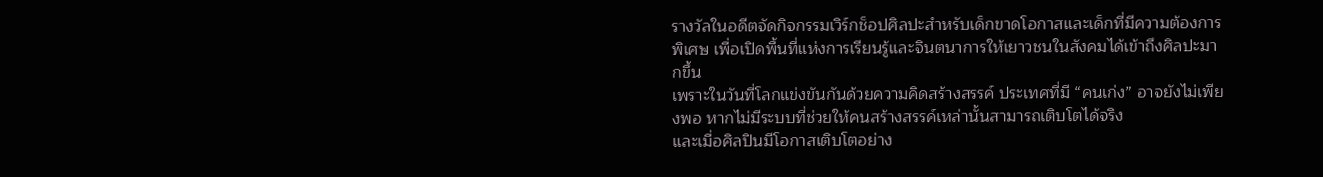รางวัลในอดีตจัดกิจกรรมเวิร์กช็อปศิลปะสำหรับเด็กขาดโอกาสและเด็กที่มีความต้องการพิเศษ เพื่อเปิดพื้นที่แห่งการเรียนรู้และจินตนาการให้เยาวชนในสังคมได้เข้าถึงศิลปะมากขึ้น
เพราะในวันที่โลกแข่งขันกันด้วยความคิดสร้างสรรค์ ประเทศที่มี “คนเก่ง” อาจยังไม่เพียงพอ หากไม่มีระบบที่ช่วยให้คนสร้างสรรค์เหล่านั้นสามารถเติบโตได้จริง
และเมื่อศิลปินมีโอกาสเติบโตอย่าง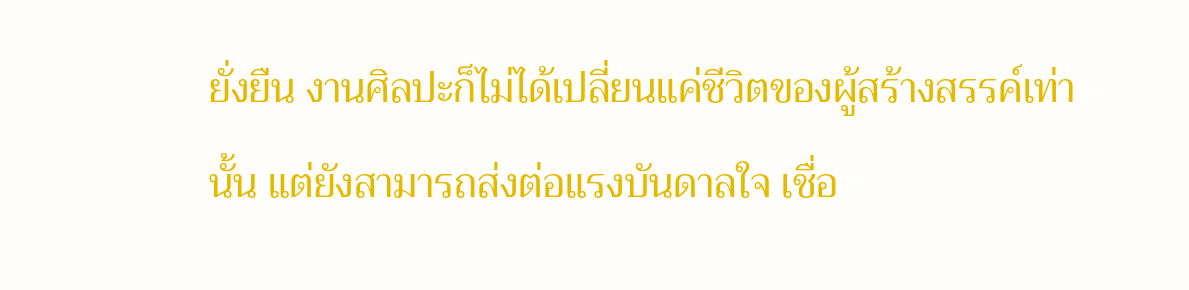ยั่งยืน งานศิลปะก็ไม่ได้เปลี่ยนแค่ชีวิตของผู้สร้างสรรค์เท่านั้น แต่ยังสามารถส่งต่อแรงบันดาลใจ เชื่อ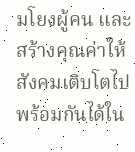มโยงผู้คน และสร้างคุณค่าให้สังคมเติบโตไปพร้อมกันได้ใน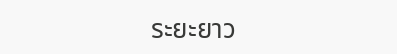ระยะยาว